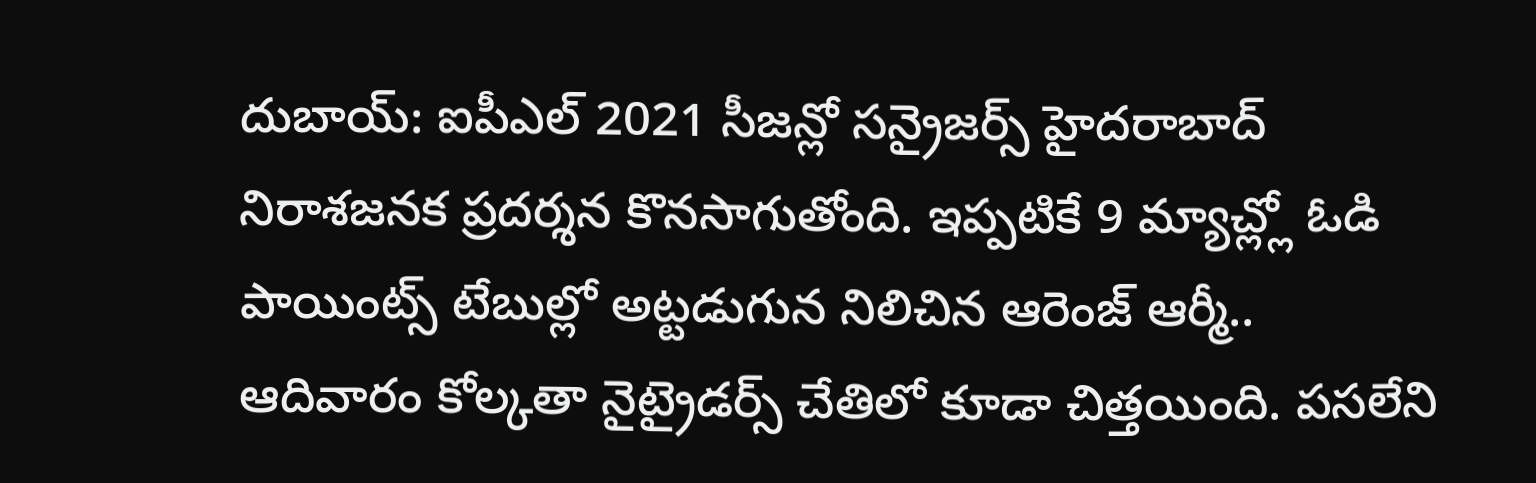దుబాయ్: ఐపీఎల్ 2021 సీజన్లో సన్రైజర్స్ హైదరాబాద్ నిరాశజనక ప్రదర్శన కొనసాగుతోంది. ఇప్పటికే 9 మ్యాచ్ల్లో ఓడి పాయింట్స్ టేబుల్లో అట్టడుగున నిలిచిన ఆరెంజ్ ఆర్మీ.. ఆదివారం కోల్కతా నైట్రైడర్స్ చేతిలో కూడా చిత్తయింది. పసలేని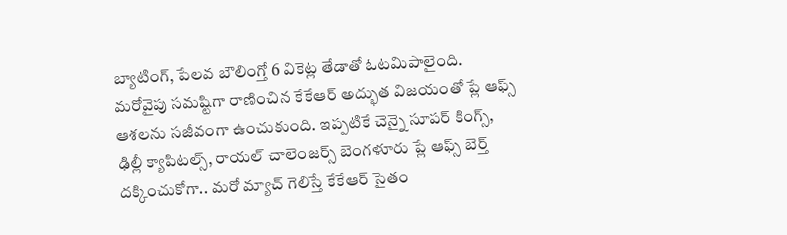బ్యాటింగ్, పేలవ బౌలింగ్తో 6 వికెట్ల తేడాతో ఓటమిపాలైంది. మరోవైపు సమష్టిగా రాణించిన కేకేఆర్ అద్భుత విజయంతో ప్లే ఆఫ్స్ ఆశలను సజీవంగా ఉంచుకుంది. ఇప్పటికే చెన్నై సూపర్ కింగ్స్, ఢిల్లీ క్యాపిటల్స్, రాయల్ చాలెంజర్స్ బెంగళూరు ప్లే ఆఫ్స్ బెర్త్ దక్కించుకోగా.. మరో మ్యాచ్ గెలిస్తే కేకేఆర్ సైతం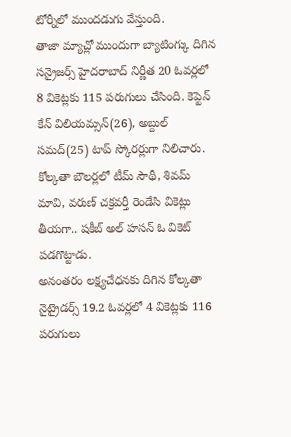టోర్నీలో ముందడుగు వేస్తుంది.
తాజా మ్యాచ్లో ముందుగా బ్యాటింగ్కు దిగిన సన్రైజర్స్ హైదరాబాద్ నిర్ణీత 20 ఓవర్లలో 8 వికెట్లకు 115 పరుగులు చేసింది. కెప్టెన్ కేన్ విలియమ్సన్(26), అబ్దుల్ సమద్(25) టాప్ స్కోరర్లుగా నిలిచారు. కోల్కతా బౌలర్లలో టీమ్ సౌథీ, శివమ్ మావి, వరుణ్ చక్రవర్తీ రెండేసి వికెట్లు తీయగా.. షకీబ్ అల్ హసన్ ఓ వికెట్ పడగొట్టాడు.
అనంతరం లక్ష్యచేధనకు దిగిన కోల్కతా నైట్రైడర్స్ 19.2 ఓవర్లలో 4 వికెట్లకు 116 పరుగులు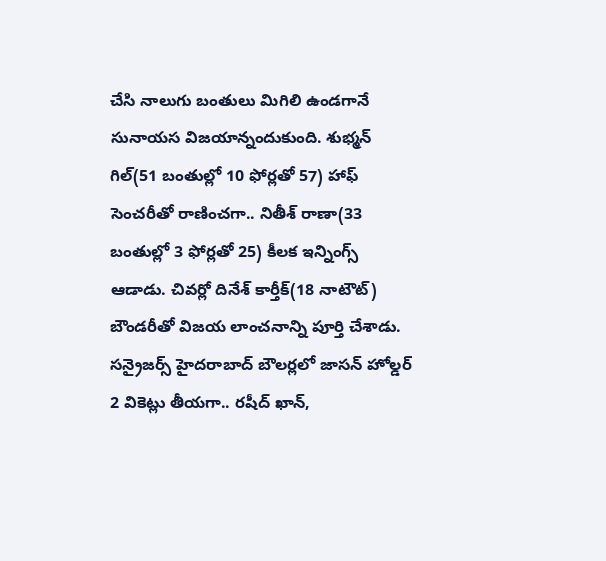చేసి నాలుగు బంతులు మిగిలి ఉండగానే సునాయస విజయాన్నందుకుంది. శుభ్మన్ గిల్(51 బంతుల్లో 10 ఫోర్లతో 57) హాఫ్ సెంచరీతో రాణించగా.. నితీశ్ రాణా(33 బంతుల్లో 3 ఫోర్లతో 25) కీలక ఇన్నింగ్స్ ఆడాడు. చివర్లో దినేశ్ కార్తీక్(18 నాటౌట్) బౌండరీతో విజయ లాంచనాన్ని పూర్తి చేశాడు. సన్రైజర్స్ హైదరాబాద్ బౌలర్లలో జాసన్ హోల్డర్ 2 వికెట్లు తీయగా.. రషీద్ ఖాన్,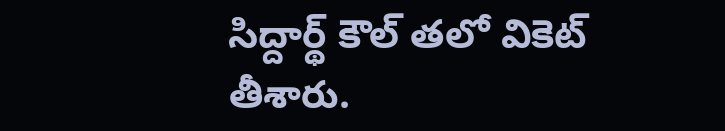సిద్దార్థ్ కౌల్ తలో వికెట్ తీశారు.